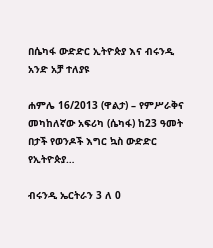በሴካፋ ውድድር ኢትዮጵያ እና ብሩንዲ አንድ አቻ ተለያዩ

ሐምሌ 16/2013 (ዋልታ) – የምሥራቅና መካከለኛው አፍሪካ (ሴካፋ) ከ23 ዓመት በታች የወንዶች እግር ኳስ ውድድር የኢትዮጵያ…

ብሩንዲ ኤርትራን 3 ለ 0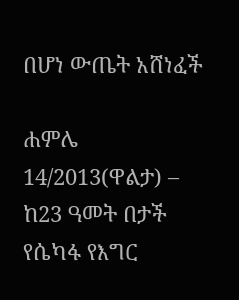በሆነ ውጤት አሸነፈች

ሐምሌ 14/2013(ዋልታ) – ከ23 ዓመት በታች የሴካፋ የእግር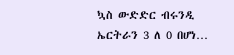ኳስ ውድድር ብሩንዲ ኤርትራን 3 ለ 0 በሆነ…